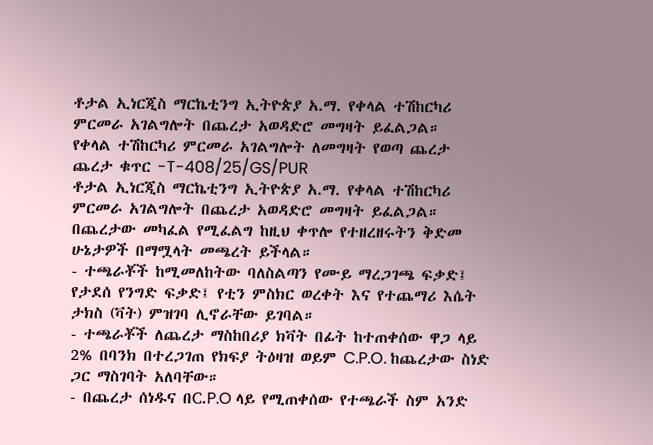ቶታል ኢነርጂስ ማርኬቲንግ ኢትዮጵያ አ.ማ. የቀላል ተሽከርካሪ ምርመራ አገልግሎት በጨረታ አወዳድሮ መግዛት ይፈልጋል።
የቀላል ተሽከርካሪ ምርመራ አገልግሎት ለመግዛት የወጣ ጨረታ
ጨረታ ቁጥር -T-408/25/GS/PUR
ቶታል ኢነርጂስ ማርኬቲንግ ኢትዮጵያ አ.ማ. የቀላል ተሽከርካሪ ምርመራ አገልግሎት በጨረታ አወዳድሮ መግዛት ይፈልጋል። በጨረታው መካፈል የሚፈልግ ከዚህ ቀጥሎ የተዘረዘሩትን ቅድመ ሁኔታዎች በማሟላት መጫረት ይችላል።
- ተጫራቾች ከሚመለከትው ባለስልጣን የሙይ ማረጋገጫ ፍቃድ፤ የታደሰ የንግድ ፍቃድ፤ የቲን ምስክር ወረቀት እና የተጨማሪ እሴት ታክስ (ቫት) ምዝገባ ሊኖራቸው ይገባል።
- ተጫራቾች ለጨረታ ማስከበሪያ ክቫት በፊት ከተጠቀሰው ዋጋ ላይ 2% በባንክ በተረጋገጠ የክፍያ ትዕዛዝ ወይም C.P.O. ከጨረታው ስነድ ጋር ማስገባት አለባቸው።
- በጨረታ ሰነዱና በC.P.O ላይ የሚጠቀሰው የተጫራች ስም አንድ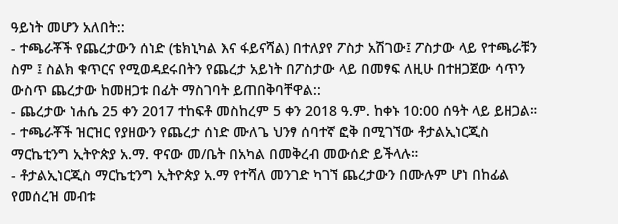ዓይነት መሆን አለበት::
- ተጫራቾች የጨረታውን ሰነድ (ቴክኒካል እና ፋይናሻል) በተለያየ ፖስታ አሽገው፤ ፖስታው ላይ የተጫራቹን ስም ፤ ስልክ ቁጥርና የሚወዳደሩበትን የጨረታ አይነት በፖስታው ላይ በመፃፍ ለዚሁ በተዘጋጀው ሳጥን ውስጥ ጨረታው ከመዘጋቱ በፊት ማስገባት ይጠበቅባቸዋል::
- ጨረታው ነሐሴ 25 ቀን 2017 ተከፍቶ መስከረም 5 ቀን 2018 ዓ.ም. ከቀኑ 10:00 ሰዓት ላይ ይዘጋል።
- ተጫራቾች ዝርዝር የያዘውን የጨረታ ሰነድ ሙለጌ ህንፃ ሰባተኛ ፎቅ በሚገኘው ቶታልኢነርጂስ ማርኬቲንግ ኢትዮጵያ አ.ማ. ዋናው መ/ቤት በአካል በመቅረብ መውሰድ ይችላሉ።
- ቶታልኢነርጂስ ማርኬቲንግ ኢትዮጵያ አ.ማ የተሻለ መንገድ ካገኘ ጨረታውን በሙሉም ሆነ በከፊል የመሰረዝ መብቱ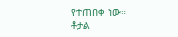የተጠበቀ ነው።
ቶታል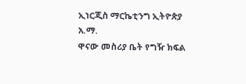ኢነርጂስ ማርኬቲንግ ኢትዮጵያ አ.ማ.
ዋናው መስሪያ ቤት የግዥ ክፍል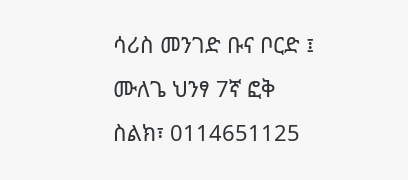ሳሪስ መንገድ ቡና ቦርድ ፤ ሙለጌ ህንፃ 7ኛ ፎቅ
ስልክ፣ 0114651125